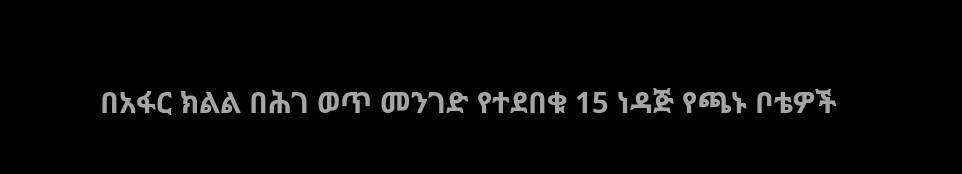በአፋር ክልል በሕገ ወጥ መንገድ የተደበቁ 15 ነዳጅ የጫኑ ቦቴዎች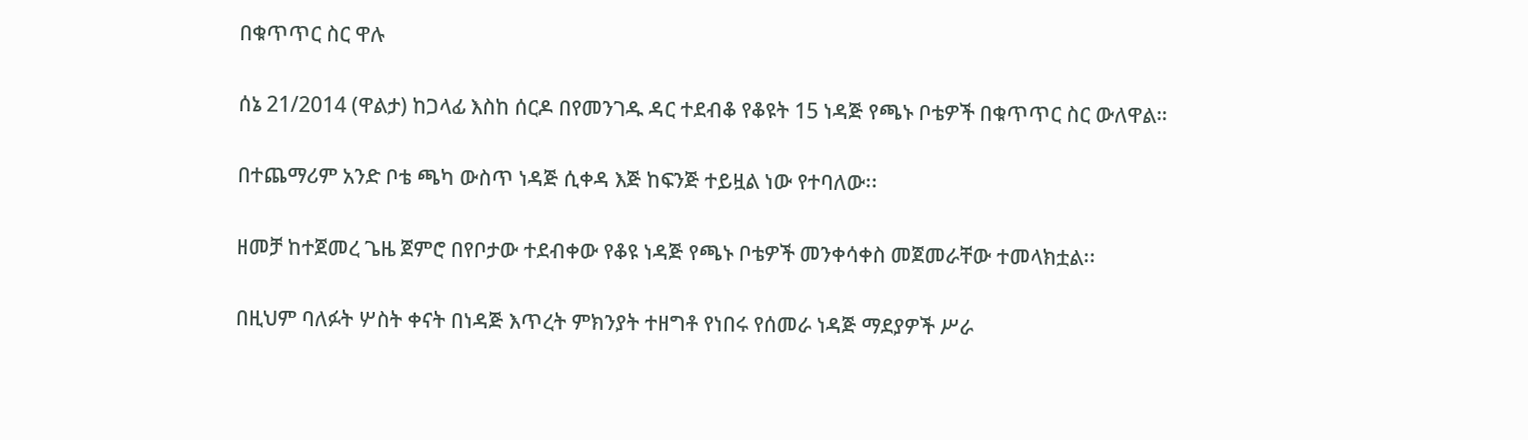በቁጥጥር ስር ዋሉ

ሰኔ 21/2014 (ዋልታ) ከጋላፊ እስከ ሰርዶ በየመንገዱ ዳር ተደብቆ የቆዩት 15 ነዳጅ የጫኑ ቦቴዎች በቁጥጥር ስር ውለዋል።

በተጨማሪም አንድ ቦቴ ጫካ ውስጥ ነዳጅ ሲቀዳ እጅ ከፍንጅ ተይዟል ነው የተባለው፡፡

ዘመቻ ከተጀመረ ጌዜ ጀምሮ በየቦታው ተደብቀው የቆዩ ነዳጅ የጫኑ ቦቴዎች መንቀሳቀስ መጀመራቸው ተመላክቷል፡፡

በዚህም ባለፉት ሦስት ቀናት በነዳጅ እጥረት ምክንያት ተዘግቶ የነበሩ የሰመራ ነዳጅ ማደያዎች ሥራ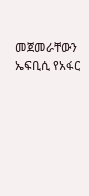መጀመራቸውን ኤፍቢሲ የአፋር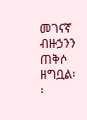መገናኛ ብዙኃንን ጠቅሶ ዘግቧል፡፡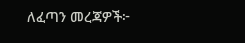ለፈጣን መረጃዎች፦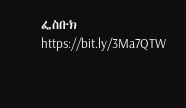ፌስቡክ https://bit.ly/3Ma7QTW